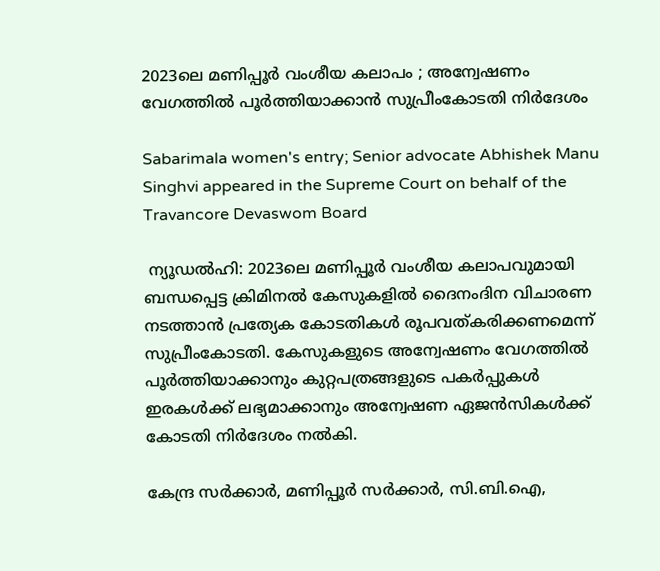2023ലെ മണിപ്പൂർ വംശീയ കലാപം ; അന്വേഷണം വേഗത്തിൽ പൂർത്തിയാക്കാൻ സുപ്രീംകോടതി നിർദേശം

Sabarimala women's entry; Senior advocate Abhishek Manu Singhvi appeared in the Supreme Court on behalf of the Travancore Devaswom Board

 ന്യൂഡൽഹി: 2023ലെ മണിപ്പൂർ വംശീയ കലാപവുമായി ബന്ധപ്പെട്ട ക്രിമിനൽ കേസുകളിൽ ദൈനംദിന വിചാരണ നടത്താൻ പ്രത്യേക കോടതികൾ രൂപവത്കരിക്കണമെന്ന് സുപ്രീംകോടതി. കേസുകളുടെ അന്വേഷണം വേഗത്തിൽ പൂർത്തിയാക്കാനും കുറ്റപത്രങ്ങളുടെ പകർപ്പുകൾ ഇരകൾക്ക് ലഭ്യമാക്കാനും അന്വേഷണ ഏജൻസികൾക്ക് കോടതി നിർദേശം നൽകി.

കേന്ദ്ര സർക്കാർ, മണിപ്പൂർ സർക്കാർ, സി.ബി.ഐ,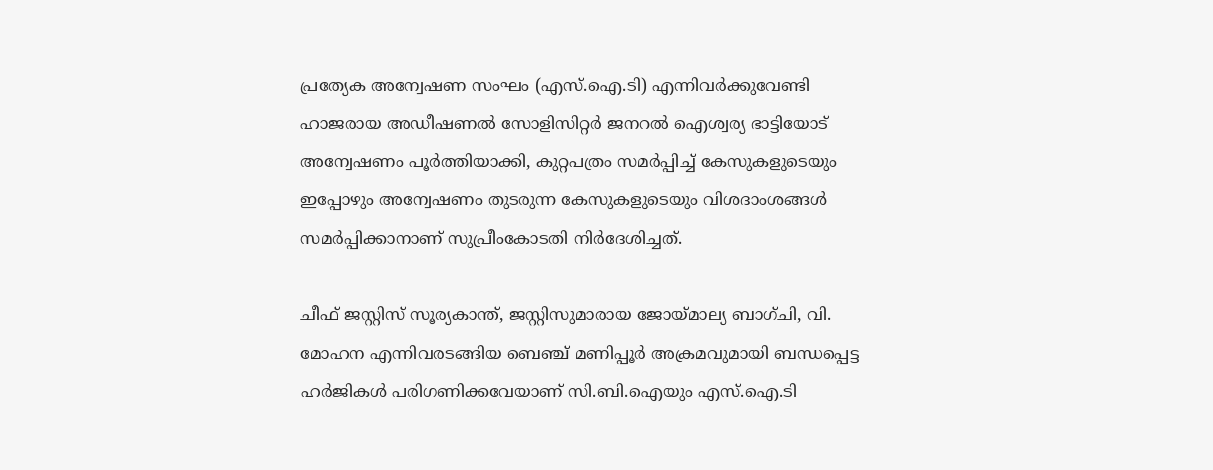പ്രത്യേക അന്വേഷണ സംഘം (എസ്.ഐ.ടി) എന്നിവർക്കുവേണ്ടി ഹാജരായ അഡീഷണൽ സോളിസിറ്റർ ജനറൽ ഐശ്വര്യ ഭാട്ടിയോട് അന്വേഷണം പൂർത്തിയാക്കി, കുറ്റപത്രം സമർപ്പിച്ച് കേസുകളുടെയും ഇപ്പോഴും അന്വേഷണം തുടരുന്ന കേസുകളുടെയും വിശദാംശങ്ങൾ സമർപ്പിക്കാനാണ് സുപ്രീംകോടതി നിർദേശിച്ചത്.

ചീഫ് ജസ്റ്റിസ് സൂര്യകാന്ത്, ജസ്റ്റിസുമാരായ ജോയ്മാല്യ ബാഗ്ചി, വി. മോഹന എന്നിവരടങ്ങിയ ബെഞ്ച് മണിപ്പൂർ അക്രമവുമായി ബന്ധപ്പെട്ട ഹർജികൾ പരിഗണിക്കവേയാണ് സി.ബി.ഐയും എസ്.ഐ.ടി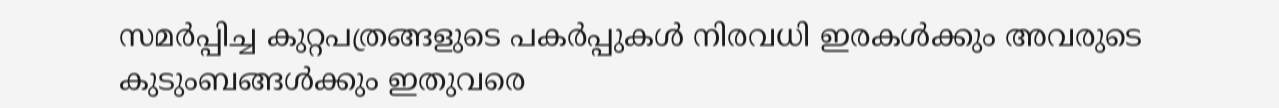സമർപ്പിച്ച കുറ്റപത്രങ്ങളുടെ പകർപ്പുകൾ നിരവധി ഇരകൾക്കും അവരുടെ കുടുംബങ്ങൾക്കും ഇതുവരെ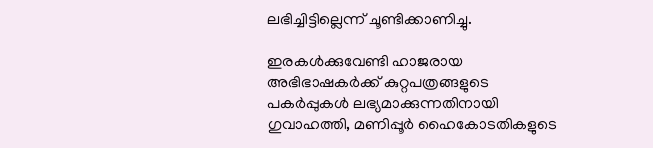ലഭിച്ചിട്ടില്ലെന്ന് ചൂണ്ടിക്കാണിച്ചു.

ഇരകൾക്കുവേണ്ടി ഹാജരായ അഭിഭാഷകർക്ക് കുറ്റപത്രങ്ങളുടെ പകർപ്പുകൾ ലഭ്യമാക്കുന്നതിനായി ഗുവാഹത്തി, മണിപ്പൂർ ഹൈകോടതികളുടെ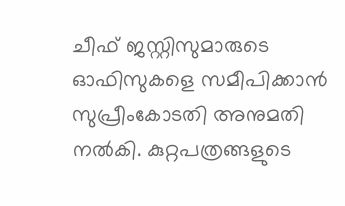ചീഫ് ജസ്റ്റിസുമാരുടെ ഓഫിസുകളെ സമീപിക്കാൻ സുപ്രീംകോടതി അനുമതി നൽകി. കുറ്റപത്രങ്ങളുടെ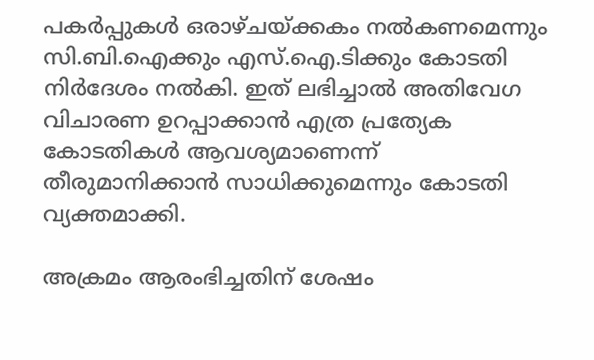പകർപ്പുകൾ ഒരാഴ്ചയ്ക്കകം നൽകണമെന്നും സി.ബി.ഐക്കും എസ്.ഐ.ടിക്കും കോടതി നിർദേശം നൽകി. ഇത് ലഭിച്ചാൽ അതിവേഗ വിചാരണ ഉറപ്പാക്കാൻ എത്ര പ്രത്യേക കോടതികൾ ആവശ്യമാണെന്ന് തീരുമാനിക്കാൻ സാധിക്കുമെന്നും കോടതി വ്യക്തമാക്കി.

അക്രമം ആരംഭിച്ചതിന് ശേഷം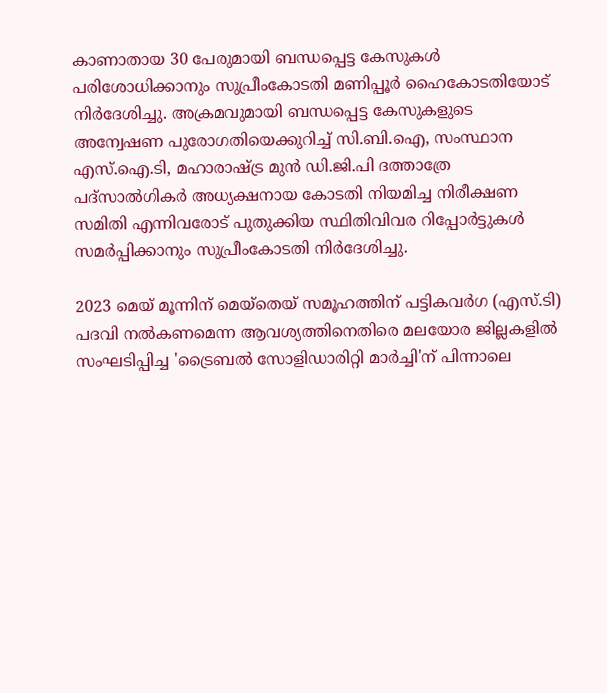കാണാതായ 30 പേരുമായി ബന്ധപ്പെട്ട കേസുകൾ പരിശോധിക്കാനും സുപ്രീംകോടതി മണിപ്പൂർ ഹൈകോടതിയോട് നിർദേശിച്ചു. അക്രമവുമായി ബന്ധപ്പെട്ട കേസുകളുടെ അന്വേഷണ പുരോഗതിയെക്കുറിച്ച് സി.ബി.ഐ, സംസ്ഥാന എസ്.ഐ.ടി, മഹാരാഷ്ട്ര മുൻ ഡി.ജി.പി ദത്താത്രേ പദ്‌സാൽഗികർ അധ്യക്ഷനായ കോടതി നിയമിച്ച നിരീക്ഷണ സമിതി എന്നിവരോട് പുതുക്കിയ സ്ഥിതിവിവര റിപ്പോർട്ടുകൾ സമർപ്പിക്കാനും സുപ്രീംകോടതി നിർദേശിച്ചു.

2023 മെയ് മൂന്നിന് മെയ്തെയ് സമൂഹത്തിന് പട്ടികവർഗ (എസ്.ടി) പദവി നൽകണമെന്ന ആവശ്യത്തിനെതിരെ മലയോര ജില്ലകളിൽ സംഘടിപ്പിച്ച 'ട്രൈബൽ സോളിഡാരിറ്റി മാർച്ചി'ന് പിന്നാലെ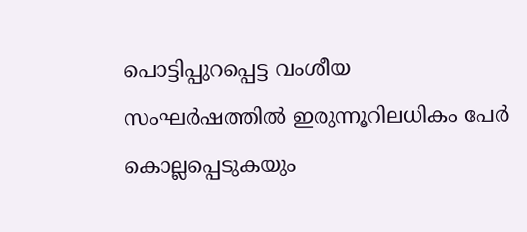പൊട്ടിപ്പുറപ്പെട്ട വംശീയ സംഘർഷത്തിൽ ഇരുന്നൂറിലധികം പേർ കൊല്ലപ്പെടുകയും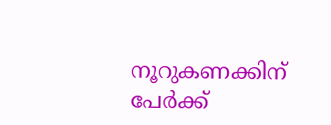നൂറുകണക്കിന് പേർക്ക്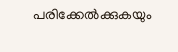പരിക്കേൽക്കുകയും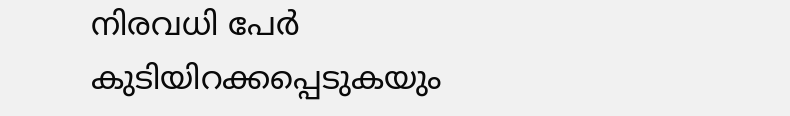നിരവധി പേർ കുടിയിറക്കപ്പെടുകയും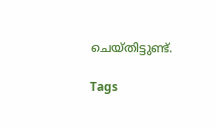ചെയ്തിട്ടുണ്ട്.

Tags